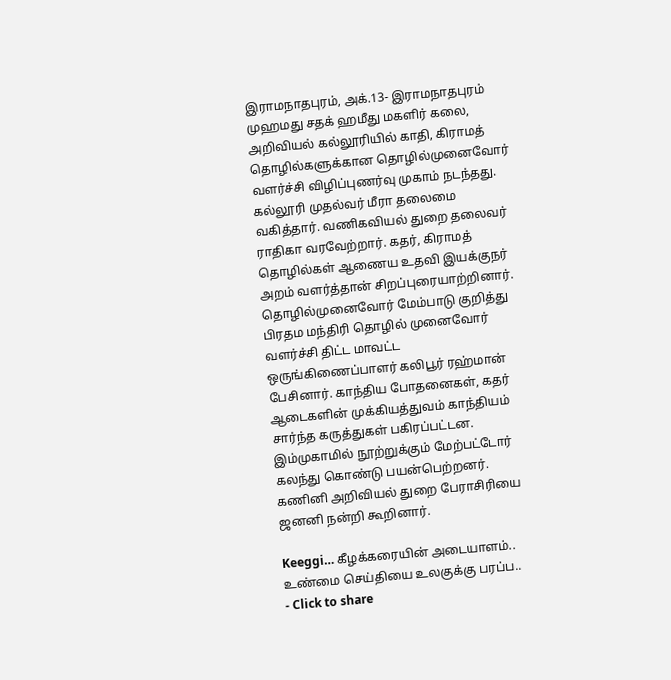இராமநாதபுரம், அக்.13- இராமநாதபுரம் முஹமது சதக் ஹமீது மகளிர் கலை, அறிவியல் கல்லூரியில் காதி, கிராமத் தொழில்களுக்கான தொழில்முனைவோர் வளர்ச்சி விழிப்புணர்வு முகாம் நடந்தது. கல்லூரி முதல்வர் மீரா தலைமை வகித்தார். வணிகவியல் துறை தலைவர் ராதிகா வரவேற்றார். கதர், கிராமத் தொழில்கள் ஆணைய உதவி இயக்குநர் அறம் வளர்த்தான் சிறப்புரையாற்றினார்.
தொழில்முனைவோர் மேம்பாடு குறித்து பிரதம மந்திரி தொழில் முனைவோர் வளர்ச்சி திட்ட மாவட்ட ஒருங்கிணைப்பாளர் கலிபூர் ரஹ்மான் பேசினார். காந்திய போதனைகள், கதர் ஆடைகளின் முக்கியத்துவம் காந்தியம் சார்ந்த கருத்துகள் பகிரப்பட்டன. இம்முகாமில் நூற்றுக்கும் மேற்பட்டோர் கலந்து கொண்டு பயன்பெற்றனர். கணினி அறிவியல் துறை பேராசிரியை ஜனனி நன்றி கூறினார்.

Keeggi… கீழக்கரையின் அடையாளம்..
உண்மை செய்தியை உலகுக்கு பரப்ப..
- Click to share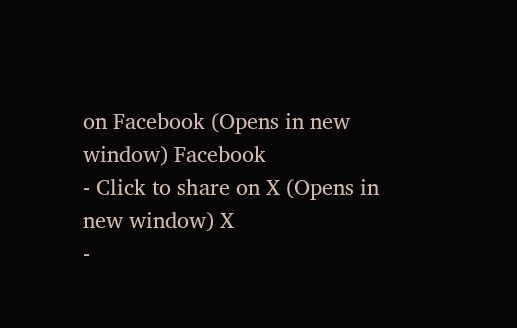on Facebook (Opens in new window) Facebook
- Click to share on X (Opens in new window) X
-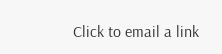Click to email a link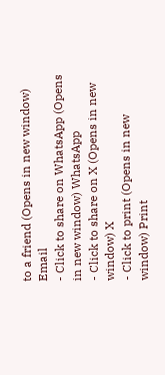to a friend (Opens in new window) Email
- Click to share on WhatsApp (Opens in new window) WhatsApp
- Click to share on X (Opens in new window) X
- Click to print (Opens in new window) Print